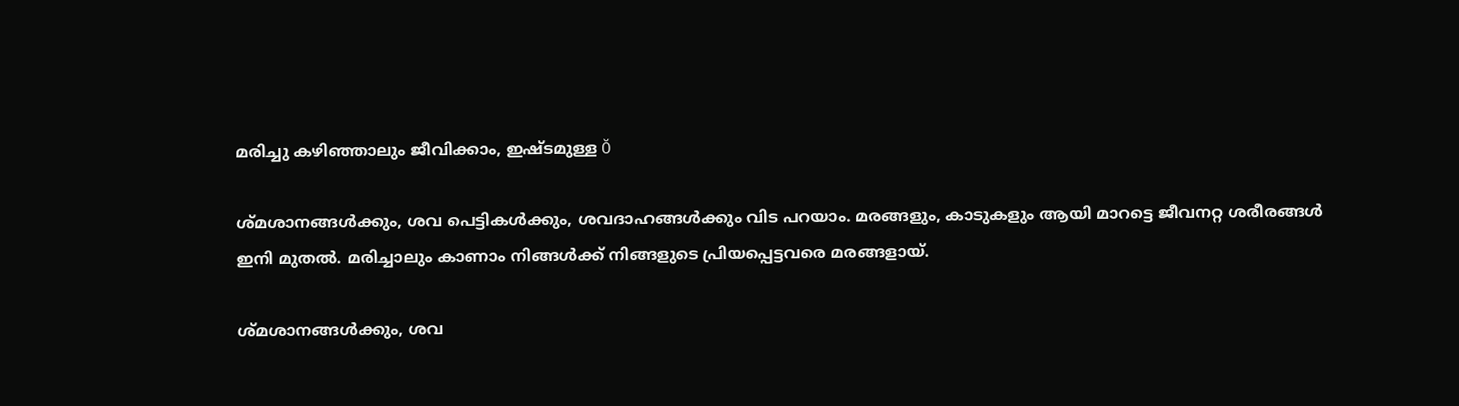മരിച്ചു കഴിഞ്ഞാലും ജീവിക്കാം, ഇഷ്ടമുള്ള Ŏ

ശ്മശാനങ്ങള്‍ക്കും, ശവ പെട്ടികള്‍ക്കും, ശവദാഹങ്ങള്‍ക്കും വിട പറയാം. മരങ്ങളും, കാടുകളും ആയി മാറട്ടെ ജീവനറ്റ ശരീരങ്ങള്‍ ഇനി മുതല്‍. മരിച്ചാലും കാണാം നിങ്ങള്‍ക്ക് നിങ്ങളുടെ പ്രിയപ്പെട്ടവരെ മരങ്ങളായ്.

ശ്മശാനങ്ങള്‍ക്കും, ശവ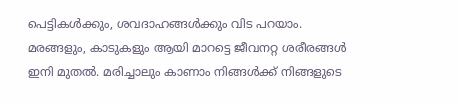പെട്ടികള്‍ക്കും, ശവദാഹങ്ങള്‍ക്കും വിട പറയാം. മരങ്ങളും, കാടുകളും ആയി മാറട്ടെ ജീവനറ്റ ശരീരങ്ങള്‍ ഇനി മുതല്‍. മരിച്ചാലും കാണാം നിങ്ങള്‍ക്ക് നിങ്ങളുടെ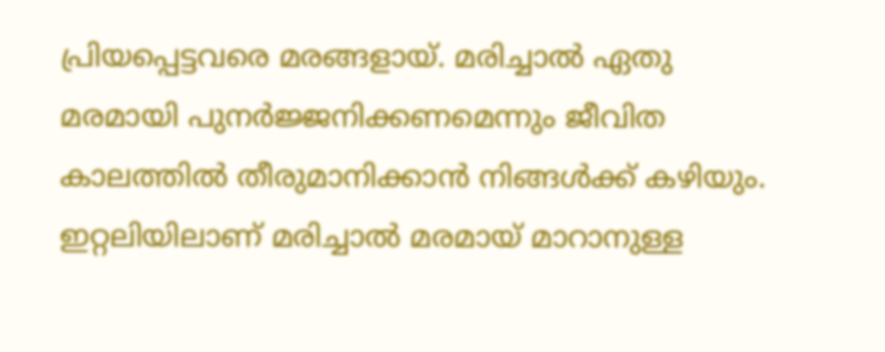പ്രിയപ്പെട്ടവരെ മരങ്ങളായ്. മരിച്ചാല്‍ ഏതു മരമായി പുനര്‍ജ്ജനിക്കണമെന്നും ജീവിത കാലത്തില്‍ തീരുമാനിക്കാന്‍ നിങ്ങള്‍ക്ക് കഴിയും. ഇറ്റലിയിലാണ് മരിച്ചാല്‍ മരമായ് മാറാനുള്ള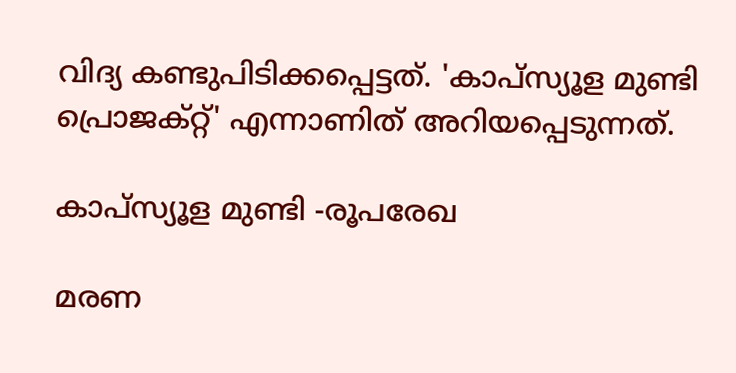വിദ്യ കണ്ടുപിടിക്കപ്പെട്ടത്. 'കാപ്സ്യൂള മുണ്ടി പ്രൊജക്റ്റ്' എന്നാണിത് അറിയപ്പെടുന്നത്.

കാപ്സ്യൂള മുണ്ടി -രൂപരേഖ

മരണ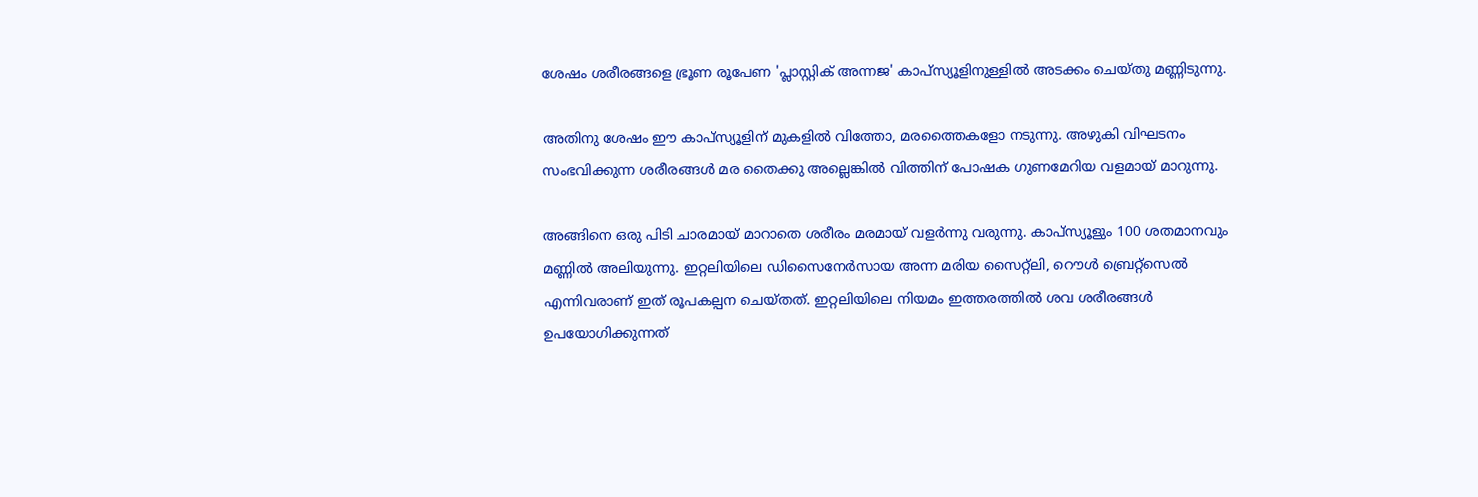ശേഷം ശരീരങ്ങളെ ഭ്രൂണ രൂപേണ 'പ്ലാസ്റ്റിക് അന്നജ' കാപ്സ്യൂളിനുള്ളില്‍ അടക്കം ചെയ്തു മണ്ണിടുന്നു.

അതിനു ശേഷം ഈ കാപ്സ്യൂളിന് മുകളില്‍ വിത്തോ, മരത്തൈകളോ നടുന്നു. അഴുകി വിഘടനം സംഭവിക്കുന്ന ശരീരങ്ങള്‍ മര തൈക്കു അല്ലെങ്കില്‍ വിത്തിന് പോഷക ഗുണമേറിയ വളമായ് മാറുന്നു.

അങ്ങിനെ ഒരു പിടി ചാരമായ് മാറാതെ ശരീരം മരമായ് വളര്‍ന്നു വരുന്നു. കാപ്സ്യൂളും 100 ശതമാനവും മണ്ണില്‍ അലിയുന്നു. ഇറ്റലിയിലെ ഡിസൈനേര്‍സായ അന്ന മരിയ സൈറ്റ്ലി, റൌള്‍ ബ്രെറ്റ്സെല്‍ എന്നിവരാണ് ഇത് രൂപകല്പന ചെയ്തത്. ഇറ്റലിയിലെ നിയമം ഇത്തരത്തില്‍ ശവ ശരീരങ്ങള്‍ ഉപയോഗിക്കുന്നത്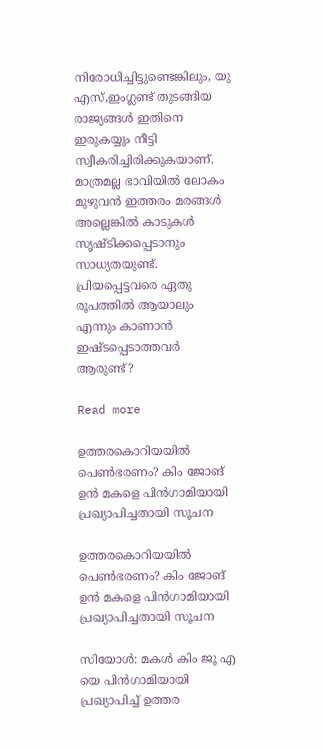നിരോധിച്ചിട്ടുണ്ടെങ്കിലും, യു എസ്,ഇംഗ്ലണ്ട് തുടങ്ങിയ രാജ്യങ്ങള്‍ ഇതിനെ ഇരുകയ്യും നീട്ടി സ്വീകരിച്ചിരിക്കുകയാണ്. മാത്രമല്ല ഭാവിയില്‍ ലോകം മുഴുവന്‍ ഇത്തരം മരങ്ങള്‍ അല്ലെങ്കില്‍ കാടുകള്‍ സൃഷ്ടിക്കപ്പെടാനും സാധ്യതയുണ്ട്. പ്രിയപ്പെട്ടവരെ ഏതു രൂപത്തില്‍ ആയാലും എന്നും കാണാന്‍ ഇഷ്ടപ്പെടാത്തവര്‍ ആരുണ്ട്?

Read more

ഉത്തരകൊറിയയിൽ പെൺഭരണം? കിം ജോങ് ഉൻ മകളെ പിൻഗാമിയായി പ്രഖ്യാപിച്ചതായി സൂചന

ഉത്തരകൊറിയയിൽ പെൺഭരണം? കിം ജോങ് ഉൻ മകളെ പിൻഗാമിയായി പ്രഖ്യാപിച്ചതായി സൂചന

സിയോൾ: മകൾ കിം ജൂ എ യെ പിൻഗാമിയായി പ്രഖ്യാപിച്ച് ഉത്തര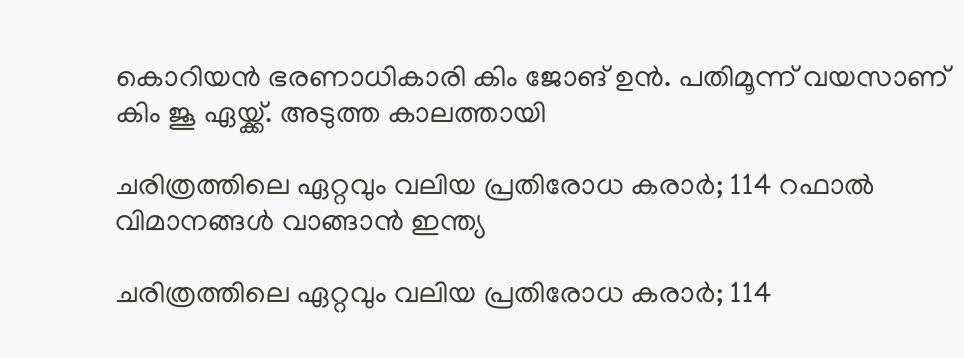കൊറിയൻ ഭരണാധികാരി കിം ജോങ് ഉൻ. പതിമൂന്ന് വയസാണ് കിം ജൂ ഏയ്ക്ക്. അടുത്ത കാലത്തായി

ചരിത്രത്തിലെ ഏറ്റവും വലിയ പ്രതിരോധ കരാർ; 114 റഫാല്‍ വിമാനങ്ങള്‍ വാങ്ങാന്‍ ഇന്ത്യ

ചരിത്രത്തിലെ ഏറ്റവും വലിയ പ്രതിരോധ കരാർ; 114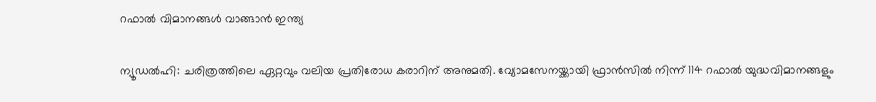റഫാല്‍ വിമാനങ്ങള്‍ വാങ്ങാന്‍ ഇന്ത്യ

ന്യൂഡൽഹി: ചരിത്രത്തിലെ ഏറ്റവും വലിയ പ്രതിരോധ കരാറിന് അനുമതി. വ്യോമസേനയ്ക്കായി ഫ്രാൻസിൽ നിന്ന് 114 റഫാല്‍ യുദ്ധവിമാനങ്ങളും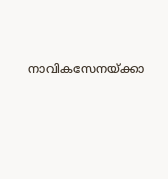നാവികസേനയ്ക്കാ